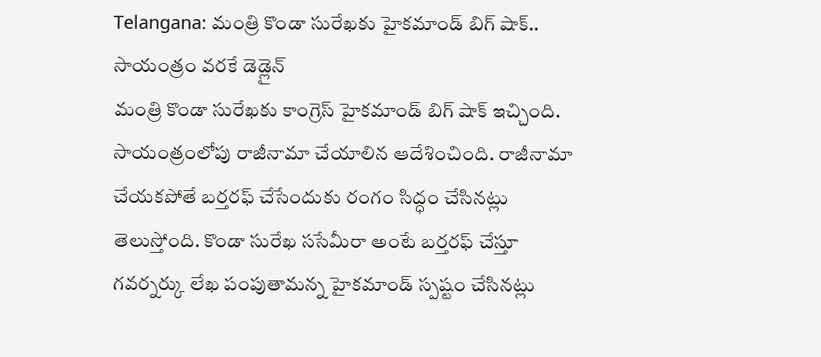Telangana: మంత్రి కొండా సురేఖకు హైకమాండ్ బిగ్ షాక్.. సాయంత్రం వరకే డెడ్లైన్
మంత్రి కొండా సురేఖకు కాంగ్రెస్ హైకమాండ్ బిగ్ షాక్ ఇచ్చింది. సాయంత్రంలోపు రాజీనామా చేయాలిన ఆదేశించింది. రాజీనామా చేయకపోతే బర్తరఫ్ చేసేందుకు రంగం సిద్ధం చేసినట్లు తెలుస్తోంది. కొండా సురేఖ ససేమీరా అంటే బర్తరఫ్ చేస్తూ గవర్నర్కు లేఖ పంపుతామన్న హైకమాండ్ స్పష్టం చేసినట్లు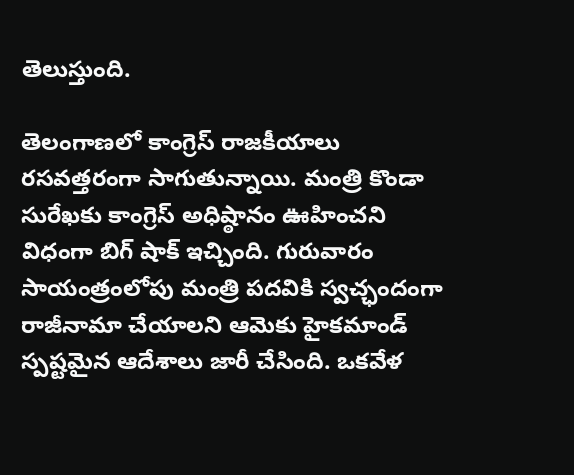తెలుస్తుంది.

తెలంగాణలో కాంగ్రెస్ రాజకీయాలు రసవత్తరంగా సాగుతున్నాయి. మంత్రి కొండా సురేఖకు కాంగ్రెస్ అధిష్ఠానం ఊహించని విధంగా బిగ్ షాక్ ఇచ్చింది. గురువారం సాయంత్రంలోపు మంత్రి పదవికి స్వచ్ఛందంగా రాజీనామా చేయాలని ఆమెకు హైకమాండ్ స్పష్టమైన ఆదేశాలు జారీ చేసింది. ఒకవేళ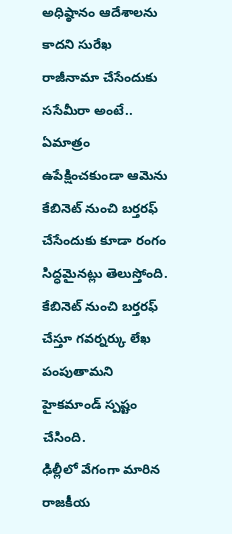అధిష్ఠానం ఆదేశాలను కాదని సురేఖ రాజీనామా చేసేందుకు ససేమీరా అంటే.. ఏమాత్రం ఉపేక్షించకుండా ఆమెను కేబినెట్ నుంచి బర్తరఫ్ చేసేందుకు కూడా రంగం సిద్ధమైనట్లు తెలుస్తోంది. కేబినెట్ నుంచి బర్తరఫ్ చేస్తూ గవర్నర్కు లేఖ పంపుతామని హైకమాండ్ స్పష్టం చేసింది.
ఢిల్లీలో వేగంగా మారిన రాజకీయ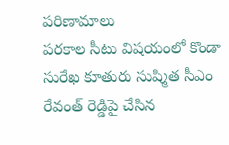పరిణామాలు
పరకాల సీటు విషయంలో కొండా సురేఖ కూతురు సుష్మిత సీఎం రేవంత్ రెడ్డిపై చేసిన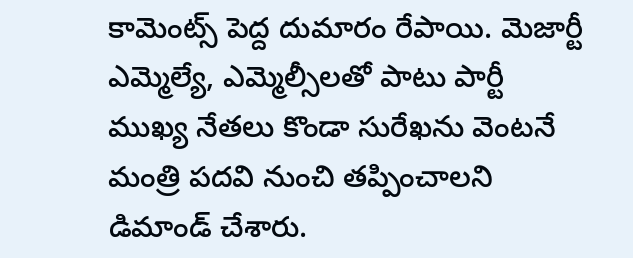కామెంట్స్ పెద్ద దుమారం రేపాయి. మెజార్టీ ఎమ్మెల్యే, ఎమ్మెల్సీలతో పాటు పార్టీ ముఖ్య నేతలు కొండా సురేఖను వెంటనే మంత్రి పదవి నుంచి తప్పించాలని డిమాండ్ చేశారు.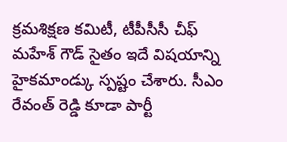క్రమశిక్షణ కమిటీ, టీపీసీసీ చీఫ్ మహేశ్ గౌడ్ సైతం ఇదే విషయాన్ని హైకమాండ్కు స్పష్టం చేశారు. సీఎం రేవంత్ రెడ్డి కూడా పార్టీ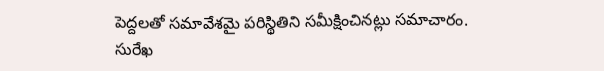పెద్దలతో సమావేశమై పరిస్థితిని సమీక్షించినట్లు సమాచారం.
సురేఖ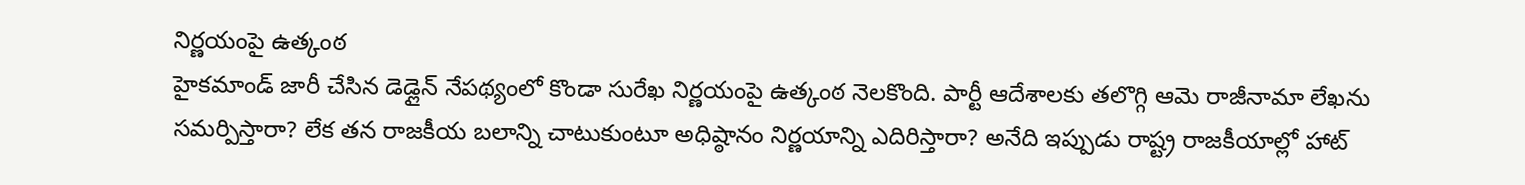నిర్ణయంపై ఉత్కంఠ
హైకమాండ్ జారీ చేసిన డెడ్లైన్ నేపథ్యంలో కొండా సురేఖ నిర్ణయంపై ఉత్కంఠ నెలకొంది. పార్టీ ఆదేశాలకు తలొగ్గి ఆమె రాజీనామా లేఖను సమర్పిస్తారా? లేక తన రాజకీయ బలాన్ని చాటుకుంటూ అధిష్ఠానం నిర్ణయాన్ని ఎదిరిస్తారా? అనేది ఇప్పుడు రాష్ట్ర రాజకీయాల్లో హాట్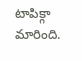టాపిక్గా మారింది.